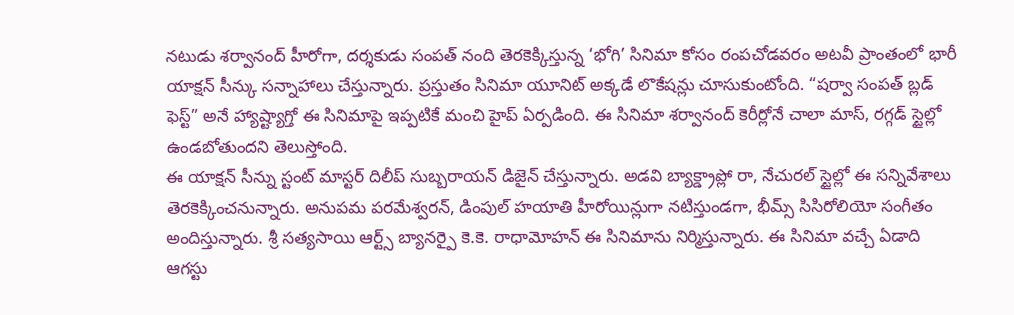నటుడు శర్వానంద్ హీరోగా, దర్శకుడు సంపత్ నంది తెరకెక్కిస్తున్న ‘భోగి’ సినిమా కోసం రంపచోడవరం అటవీ ప్రాంతంలో భారీ యాక్షన్ సీన్కు సన్నాహాలు చేస్తున్నారు. ప్రస్తుతం సినిమా యూనిట్ అక్కడే లొకేషన్లు చూసుకుంటోంది. “షర్వా సంపత్ బ్లడ్ ఫెస్ట్” అనే హ్యాష్ట్యాగ్తో ఈ సినిమాపై ఇప్పటికే మంచి హైప్ ఏర్పడింది. ఈ సినిమా శర్వానంద్ కెరీర్లోనే చాలా మాస్, రగ్గడ్ స్టైల్లో ఉండబోతుందని తెలుస్తోంది.
ఈ యాక్షన్ సీన్ను స్టంట్ మాస్టర్ దిలీప్ సుబ్బరాయన్ డిజైన్ చేస్తున్నారు. అడవి బ్యాక్డ్రాప్లో రా, నేచురల్ స్టైల్లో ఈ సన్నివేశాలు తెరకెక్కించనున్నారు. అనుపమ పరమేశ్వరన్, డింపుల్ హయాతి హీరోయిన్లుగా నటిస్తుండగా, భీమ్స్ సిసిరోలియో సంగీతం అందిస్తున్నారు. శ్రీ సత్యసాయి ఆర్ట్స్ బ్యానర్పై కె.కె. రాధామోహన్ ఈ సినిమాను నిర్మిస్తున్నారు. ఈ సినిమా వచ్చే ఏడాది ఆగస్టు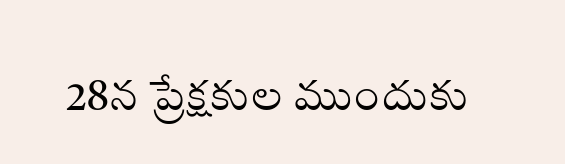28న ప్రేక్షకుల ముందుకు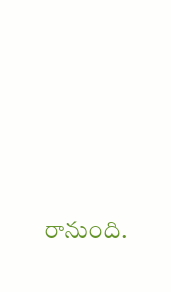రానుంది.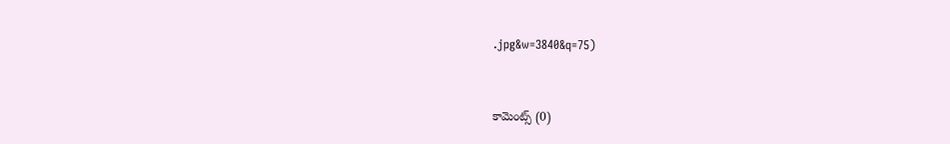.jpg&w=3840&q=75)


కామెంట్స్ (0)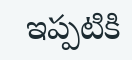ఇప్పటికి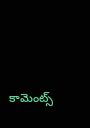కామెంట్స్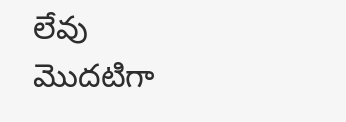లేవు
మొదటిగా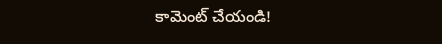కామెంట్ చేయండి!